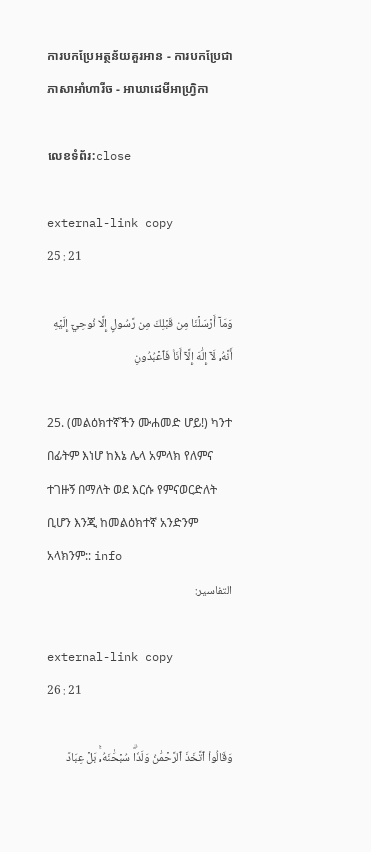ការបកប្រែអត្ថន័យគួរអាន - ការបកប្រែជាភាសាអាំហារីច - អាឃាដេមីអាហ្វ្រិកា

លេខទំព័រ:close

external-link copy
25 : 21

وَمَآ أَرۡسَلۡنَا مِن قَبۡلِكَ مِن رَّسُولٍ إِلَّا نُوحِيٓ إِلَيۡهِ أَنَّهُۥ لَآ إِلَٰهَ إِلَّآ أَنَا۠ فَٱعۡبُدُونِ

25. (መልዕክተኛችን ሙሐመድ ሆይ!) ካንተ በፊትም እነሆ ከእኔ ሌላ አምላክ የለምና ተገዙኝ በማለት ወደ እርሱ የምናወርድለት ቢሆን እንጂ ከመልዕክተኛ አንድንም አላክንም:: info
التفاسير:

external-link copy
26 : 21

وَقَالُواْ ٱتَّخَذَ ٱلرَّحۡمَٰنُ وَلَدٗاۗ سُبۡحَٰنَهُۥۚ بَلۡ عِبَادٞ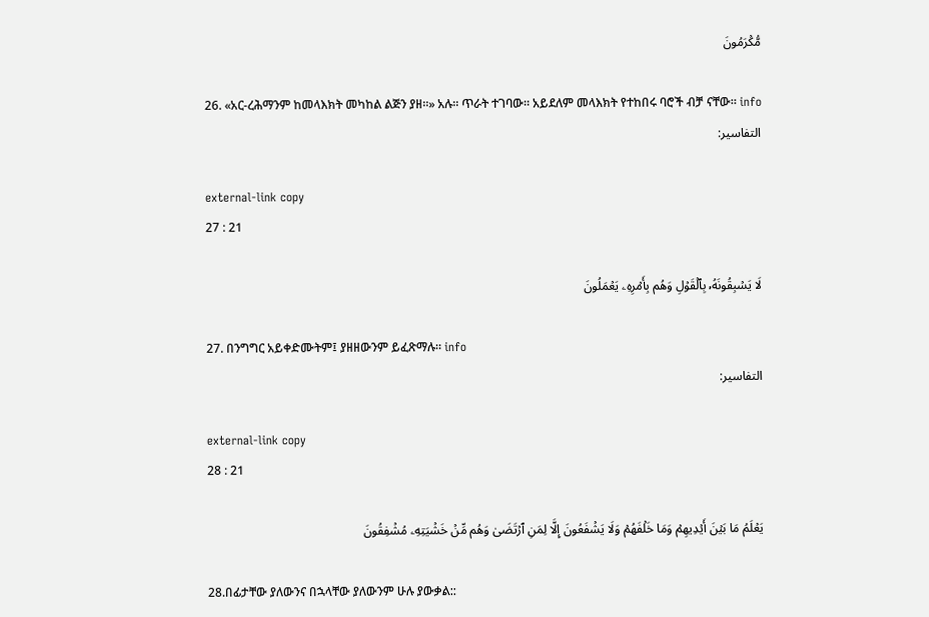مُّكۡرَمُونَ

26. «አር-ረሕማንም ከመላእክት መካከል ልጅን ያዘ።» አሉ። ጥራት ተገባው። አይደለም መላእክት የተከበሩ ባሮች ብቻ ናቸው። info
التفاسير:

external-link copy
27 : 21

لَا يَسۡبِقُونَهُۥ بِٱلۡقَوۡلِ وَهُم بِأَمۡرِهِۦ يَعۡمَلُونَ

27. በንግግር አይቀድሙትም፤ ያዘዘውንም ይፈጽማሉ። info
التفاسير:

external-link copy
28 : 21

يَعۡلَمُ مَا بَيۡنَ أَيۡدِيهِمۡ وَمَا خَلۡفَهُمۡ وَلَا يَشۡفَعُونَ إِلَّا لِمَنِ ٱرۡتَضَىٰ وَهُم مِّنۡ خَشۡيَتِهِۦ مُشۡفِقُونَ

28.በፊታቸው ያለውንና በኋላቸው ያለውንም ሁሉ ያውቃል::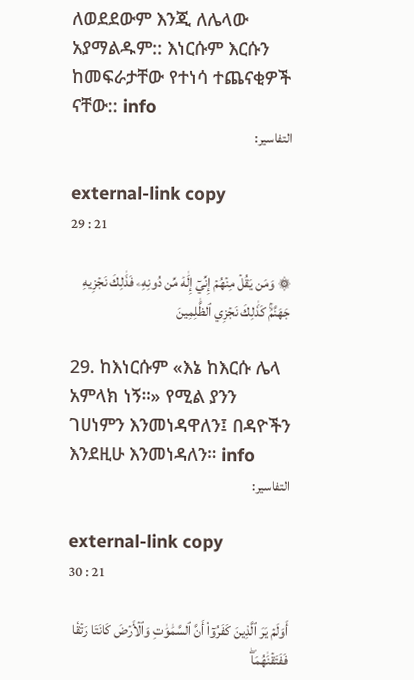ለወደደውም እንጂ ለሌላው አያማልዱም:: እነርሱም እርሱን ከመፍራታቸው የተነሳ ተጨናቂዎች ናቸው:: info
التفاسير:

external-link copy
29 : 21

۞ وَمَن يَقُلۡ مِنۡهُمۡ إِنِّيٓ إِلَٰهٞ مِّن دُونِهِۦ فَذَٰلِكَ نَجۡزِيهِ جَهَنَّمَۚ كَذَٰلِكَ نَجۡزِي ٱلظَّٰلِمِينَ

29. ከእነርሱም «እኔ ከእርሱ ሌላ አምላክ ነኝ።» የሚል ያንን ገሀነምን እንመነዳዋለን፤ በዳዮችን እንደዚሁ እንመነዳለን። info
التفاسير:

external-link copy
30 : 21

أَوَلَمۡ يَرَ ٱلَّذِينَ كَفَرُوٓاْ أَنَّ ٱلسَّمَٰوَٰتِ وَٱلۡأَرۡضَ كَانَتَا رَتۡقٗا فَفَتَقۡنَٰهُمَاۖ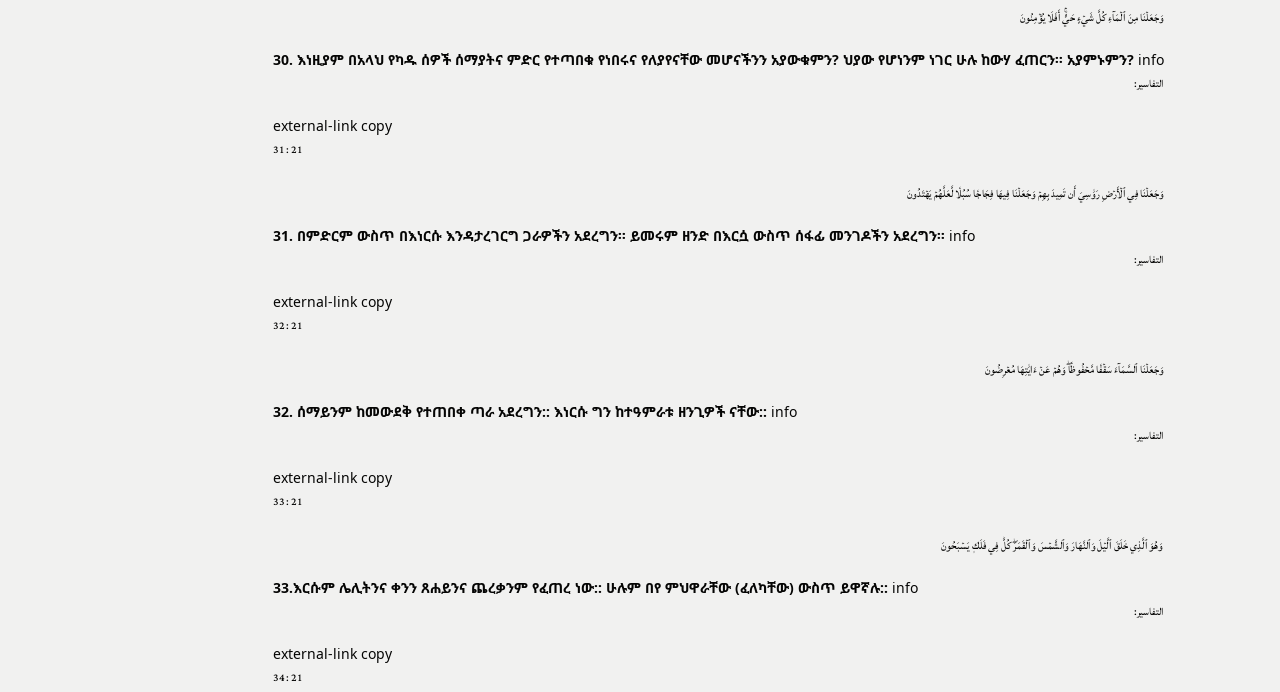وَجَعَلۡنَا مِنَ ٱلۡمَآءِ كُلَّ شَيۡءٍ حَيٍّۚ أَفَلَا يُؤۡمِنُونَ

30. እነዚያም በአላህ የካዱ ሰዎች ሰማያትና ምድር የተጣበቁ የነበሩና የለያየናቸው መሆናችንን አያውቁምን? ህያው የሆነንም ነገር ሁሉ ከውሃ ፈጠርን። አያምኑምን? info
التفاسير:

external-link copy
31 : 21

وَجَعَلۡنَا فِي ٱلۡأَرۡضِ رَوَٰسِيَ أَن تَمِيدَ بِهِمۡ وَجَعَلۡنَا فِيهَا فِجَاجٗا سُبُلٗا لَّعَلَّهُمۡ يَهۡتَدُونَ

31. በምድርም ውስጥ በእነርሱ እንዳታረገርግ ጋራዎችን አደረግን። ይመሩም ዘንድ በእርሷ ውስጥ ሰፋፊ መንገዶችን አደረግን። info
التفاسير:

external-link copy
32 : 21

وَجَعَلۡنَا ٱلسَّمَآءَ سَقۡفٗا مَّحۡفُوظٗاۖ وَهُمۡ عَنۡ ءَايَٰتِهَا مُعۡرِضُونَ

32. ሰማይንም ከመውደቅ የተጠበቀ ጣራ አደረግን:: እነርሱ ግን ከተዓምራቱ ዘንጊዎች ናቸው:: info
التفاسير:

external-link copy
33 : 21

وَهُوَ ٱلَّذِي خَلَقَ ٱلَّيۡلَ وَٱلنَّهَارَ وَٱلشَّمۡسَ وَٱلۡقَمَرَۖ كُلّٞ فِي فَلَكٖ يَسۡبَحُونَ

33.እርሱም ሌሊትንና ቀንን ጸሐይንና ጨረቃንም የፈጠረ ነው:: ሁሉም በየ ምህዋራቸው (ፈለካቸው) ውስጥ ይዋኛሉ:: info
التفاسير:

external-link copy
34 : 21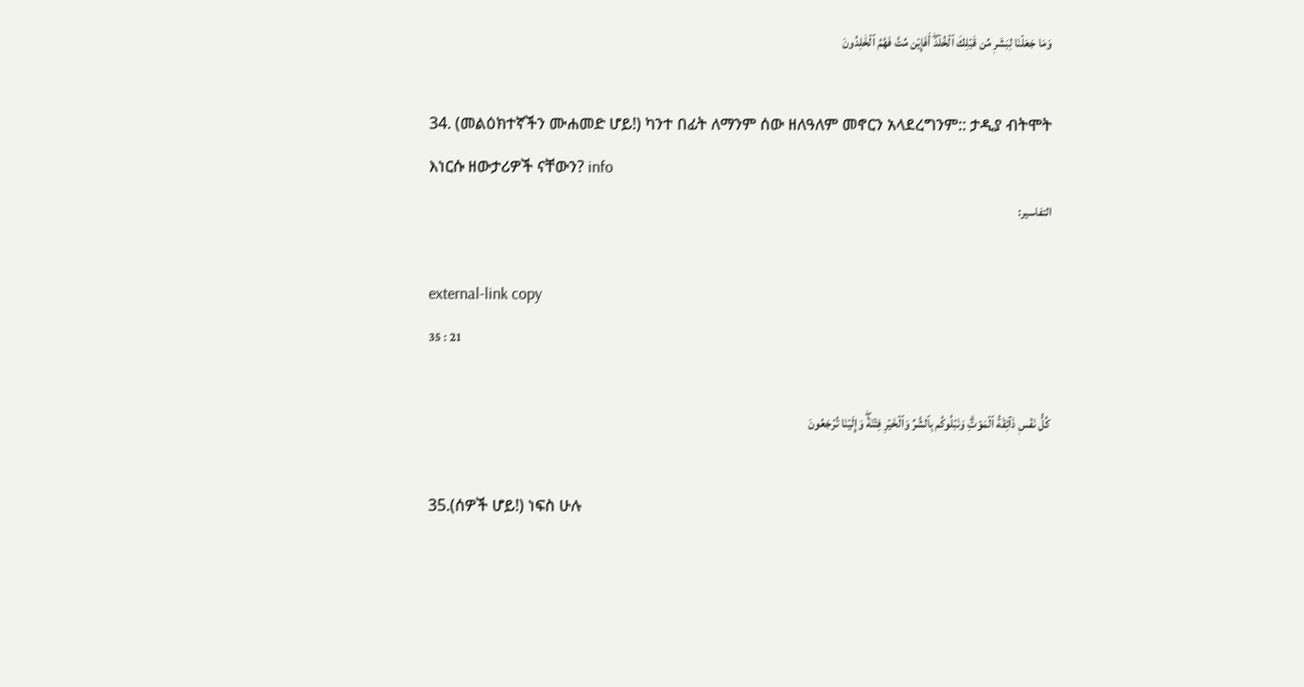وَمَا جَعَلۡنَا لِبَشَرٖ مِّن قَبۡلِكَ ٱلۡخُلۡدَۖ أَفَإِيْن مِّتَّ فَهُمُ ٱلۡخَٰلِدُونَ

34. (መልዕክተኛችን ሙሐመድ ሆይ!) ካንተ በፊት ለማንም ሰው ዘለዓለም መኖርን አላደረግንም:: ታዲያ ብትሞት እነርሱ ዘውታሪዎች ናቸውን? info
التفاسير:

external-link copy
35 : 21

كُلُّ نَفۡسٖ ذَآئِقَةُ ٱلۡمَوۡتِۗ وَنَبۡلُوكُم بِٱلشَّرِّ وَٱلۡخَيۡرِ فِتۡنَةٗۖ وَإِلَيۡنَا تُرۡجَعُونَ

35.(ሰዎች ሆይ!) ነፍስ ሁሉ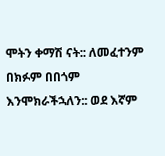ሞትን ቀማሽ ናት:: ለመፈተንም በክፉም በበጎም እንሞክራችኋለን:: ወደ እኛም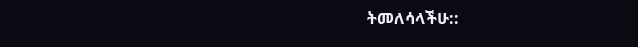ትመለሳላችሁ::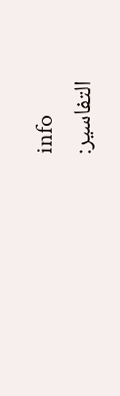info
التفاسير: